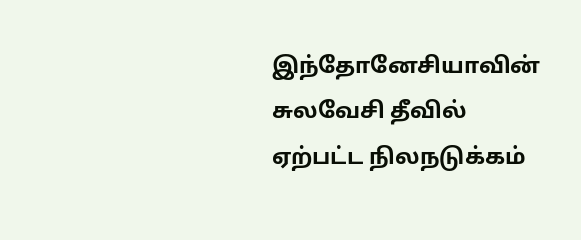இந்தோனேசியாவின் சுலவேசி தீவில் ஏற்பட்ட நிலநடுக்கம்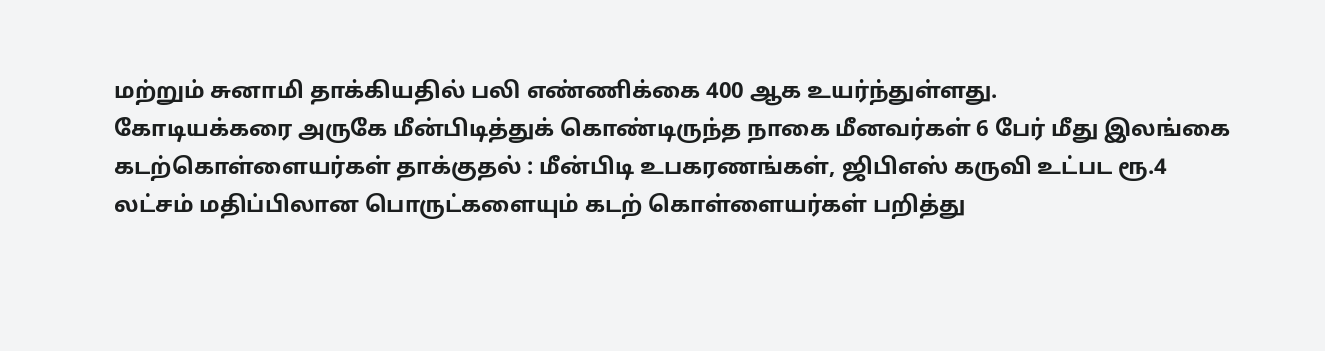மற்றும் சுனாமி தாக்கியதில் பலி எண்ணிக்கை 400 ஆக உயர்ந்துள்ளது.
கோடியக்கரை அருகே மீன்பிடித்துக் கொண்டிருந்த நாகை மீனவர்கள் 6 பேர் மீது இலங்கை கடற்கொள்ளையர்கள் தாக்குதல் : மீன்பிடி உபகரணங்கள், ஜிபிஎஸ் கருவி உட்பட ரூ.4 லட்சம் மதிப்பிலான பொருட்களையும் கடற் கொள்ளையர்கள் பறித்து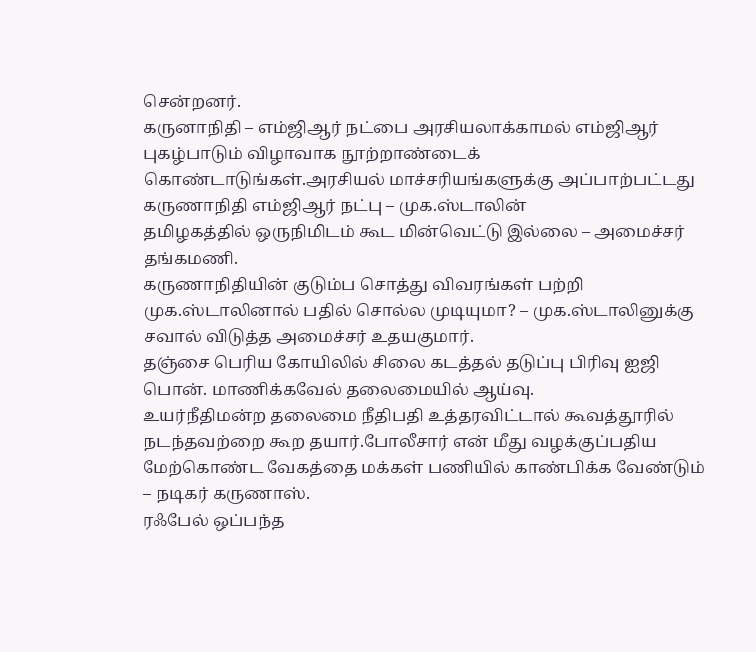சென்றனர்.
கருனாநிதி – எம்ஜிஆர் நட்பை அரசியலாக்காமல் எம்ஜிஆர் புகழ்பாடும் விழாவாக நூற்றாண்டைக் கொண்டாடுங்கள்.அரசியல் மாச்சரியங்களுக்கு அப்பாற்பட்டது கருணாநிதி எம்ஜிஆர் நட்பு – முக.ஸ்டாலின்
தமிழகத்தில் ஒருநிமிடம் கூட மின்வெட்டு இல்லை – அமைச்சர் தங்கமணி.
கருணாநிதியின் குடும்ப சொத்து விவரங்கள் பற்றி முக.ஸ்டாலினால் பதில் சொல்ல முடியுமா? – முக.ஸ்டாலினுக்கு சவால் விடுத்த அமைச்சர் உதயகுமார்.
தஞ்சை பெரிய கோயிலில் சிலை கடத்தல் தடுப்பு பிரிவு ஐஜி பொன். மாணிக்கவேல் தலைமையில் ஆய்வு.
உயர்நீதிமன்ற தலைமை நீதிபதி உத்தரவிட்டால் கூவத்தூரில் நடந்தவற்றை கூற தயார்.போலீசார் என் மீது வழக்குப்பதிய மேற்கொண்ட வேகத்தை மக்கள் பணியில் காண்பிக்க வேண்டும் – நடிகர் கருணாஸ்.
ரஃபேல் ஒப்பந்த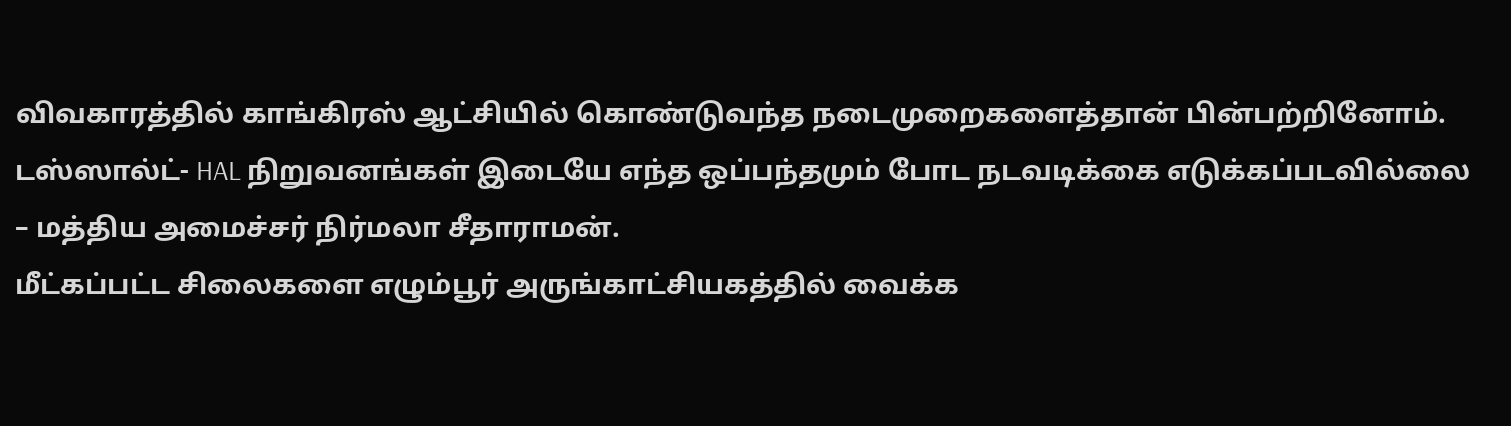விவகாரத்தில் காங்கிரஸ் ஆட்சியில் கொண்டுவந்த நடைமுறைகளைத்தான் பின்பற்றினோம்.
டஸ்ஸால்ட்- HAL நிறுவனங்கள் இடையே எந்த ஒப்பந்தமும் போட நடவடிக்கை எடுக்கப்படவில்லை – மத்திய அமைச்சர் நிர்மலா சீதாராமன்.
மீட்கப்பட்ட சிலைகளை எழும்பூர் அருங்காட்சியகத்தில் வைக்க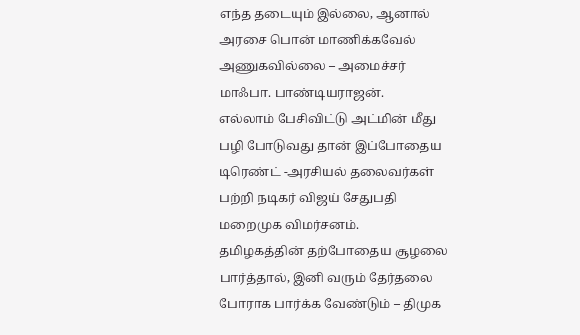எந்த தடையும் இல்லை, ஆனால் அரசை பொன் மாணிக்கவேல் அணுகவில்லை – அமைச்சர் மாஃபா. பாண்டியராஜன்.
எல்லாம் பேசிவிட்டு அட்மின் மீது பழி போடுவது தான் இப்போதைய டிரெண்ட் -அரசியல் தலைவர்கள் பற்றி நடிகர் விஜய் சேதுபதி மறைமுக விமர்சனம்.
தமிழகத்தின் தற்போதைய சூழலை பார்த்தால், இனி வரும் தேர்தலை போராக பார்க்க வேண்டும் – திமுக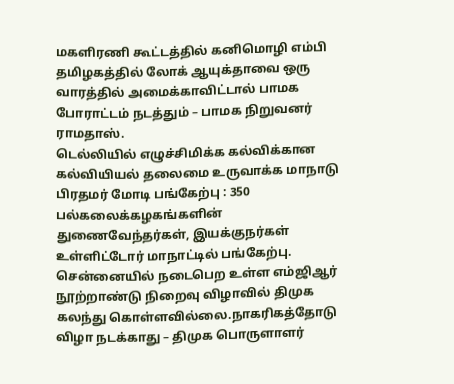மகளிரணி கூட்டத்தில் கனிமொழி எம்பி
தமிழகத்தில் லோக் ஆயுக்தாவை ஒரு வாரத்தில் அமைக்காவிட்டால் பாமக போராட்டம் நடத்தும் – பாமக நிறுவனர் ராமதாஸ்.
டெல்லியில் எழுச்சிமிக்க கல்விக்கான கல்வியியல் தலைமை உருவாக்க மாநாடு பிரதமர் மோடி பங்கேற்பு : 350 பல்கலைக்கழகங்களின் துணைவேந்தர்கள், இயக்குநர்கள் உள்ளிட்டோர் மாநாட்டில் பங்கேற்பு.
சென்னையில் நடைபெற உள்ள எம்ஜிஆர் நூற்றாண்டு நிறைவு விழாவில் திமுக கலந்து கொள்ளவில்லை.நாகரிகத்தோடு விழா நடக்காது – திமுக பொருளாளர்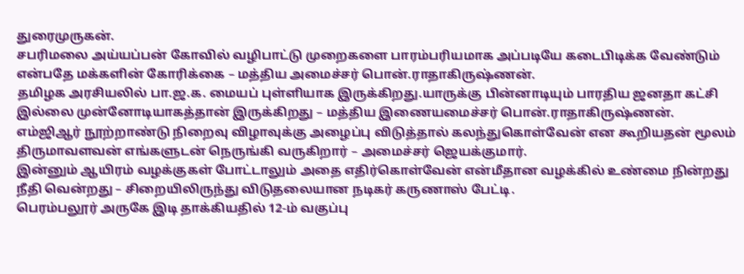துரைமுருகன்.
சபரிமலை அய்யப்பன் கோவில் வழிபாட்டு முறைகளை பாரம்பரியமாக அப்படியே கடைபிடிக்க வேண்டும் என்பதே மக்களின் கோரிக்கை – மத்திய அமைச்சர் பொன்.ராதாகிருஷ்ணன்.
தமிழக அரசியலில் பா.ஜ.க. மையப் புள்ளியாக இருக்கிறது.யாருக்கு பின்னாடியும் பாரதிய ஜனதா கட்சி இல்லை முன்னோடியாகத்தான் இருக்கிறது – மத்திய இணையமைச்சர் பொன்.ராதாகிருஷ்ணன்.
எம்ஜிஆர் நூற்றாண்டு நிறைவு விழாவுக்கு அழைப்பு விடுத்தால் கலந்துகொள்வேன் என கூறியதன் மூலம் திருமாவளவன் எங்களுடன் நெருங்கி வருகிறார் – அமைச்சர் ஜெயக்குமார்.
இன்னும் ஆயிரம் வழக்குகள் போட்டாலும் அதை எதிர்கொள்வேன் என்மீதான வழக்கில் உண்மை நின்றது நீதி வென்றது – சிறையிலிருந்து விடுதலையான நடிகர் கருணாஸ் பேட்டி.
பெரம்பலூர் அருகே இடி தாக்கியதில் 12-ம் வகுப்பு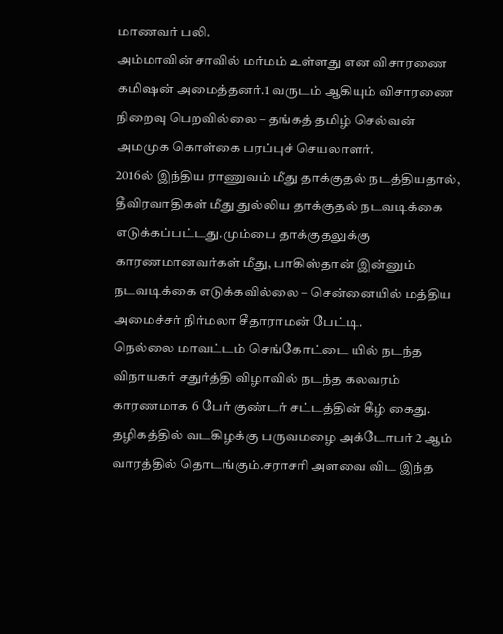மாணவர் பலி.
அம்மாவின் சாவில் மர்மம் உள்ளது என விசாரணை கமிஷன் அமைத்தனர்.1 வருடம் ஆகியும் விசாரணை நிறைவு பெறவில்லை – தங்கத் தமிழ் செல்வன் அமமுக கொள்கை பரப்புச் செயலாளர்.
2016ல் இந்திய ராணுவம் மீது தாக்குதல் நடத்தியதால், தீவிரவாதிகள் மீது துல்லிய தாக்குதல் நடவடிக்கை எடுக்கப்பட்டது.மும்பை தாக்குதலுக்கு காரணமானவர்கள் மீது, பாகிஸ்தான் இன்னும் நடவடிக்கை எடுக்கவில்லை – சென்னையில் மத்திய அமைச்சர் நிர்மலா சீதாராமன் பேட்டி.
நெல்லை மாவட்டம் செங்கோட்டை யில் நடந்த விநாயகர் சதுர்த்தி விழாவில் நடந்த கலவரம் காரணமாக 6 பேர் குண்டர் சட்டத்தின் கீழ் கைது.
தழிகத்தில் வடகிழக்கு பருவமழை அக்டோபர் 2 ஆம் வாரத்தில் தொடங்கும்.சராசரி அளவை விட இந்த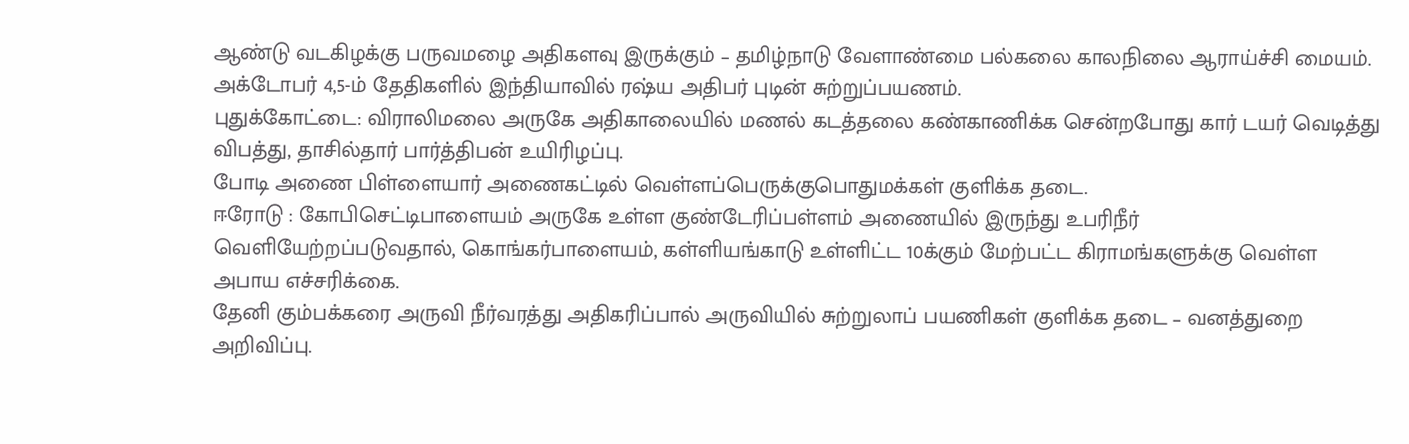ஆண்டு வடகிழக்கு பருவமழை அதிகளவு இருக்கும் – தமிழ்நாடு வேளாண்மை பல்கலை காலநிலை ஆராய்ச்சி மையம்.
அக்டோபர் 4,5-ம் தேதிகளில் இந்தியாவில் ரஷ்ய அதிபர் புடின் சுற்றுப்பயணம்.
புதுக்கோட்டை: விராலிமலை அருகே அதிகாலையில் மணல் கடத்தலை கண்காணிக்க சென்றபோது கார் டயர் வெடித்து விபத்து, தாசில்தார் பார்த்திபன் உயிரிழப்பு.
போடி அணை பிள்ளையார் அணைகட்டில் வெள்ளப்பெருக்குபொதுமக்கள் குளிக்க தடை.
ஈரோடு : கோபிசெட்டிபாளையம் அருகே உள்ள குண்டேரிப்பள்ளம் அணையில் இருந்து உபரிநீர் வெளியேற்றப்படுவதால், கொங்கர்பாளையம், கள்ளியங்காடு உள்ளிட்ட 10க்கும் மேற்பட்ட கிராமங்களுக்கு வெள்ள அபாய எச்சரிக்கை.
தேனி கும்பக்கரை அருவி நீர்வரத்து அதிகரிப்பால் அருவியில் சுற்றுலாப் பயணிகள் குளிக்க தடை – வனத்துறை அறிவிப்பு.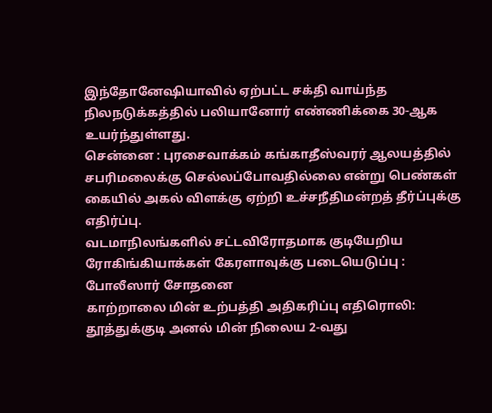இந்தோனேஷியாவில் ஏற்பட்ட சக்தி வாய்ந்த நிலநடுக்கத்தில் பலியானோர் எண்ணிக்கை 30-ஆக உயர்ந்துள்ளது.
சென்னை : புரசைவாக்கம் கங்காதீஸ்வரர் ஆலயத்தில் சபரிமலைக்கு செல்லப்போவதில்லை என்று பெண்கள் கையில் அகல் விளக்கு ஏற்றி உச்சநீதிமன்றத் தீர்ப்புக்கு எதிர்ப்பு.
வடமாநிலங்களில் சட்டவிரோதமாக குடியேறிய ரோகிங்கியாக்கள் கேரளாவுக்கு படையெடுப்பு : போலீஸார் சோதனை
காற்றாலை மின் உற்பத்தி அதிகரிப்பு எதிரொலி: தூத்துக்குடி அனல் மின் நிலைய 2-வது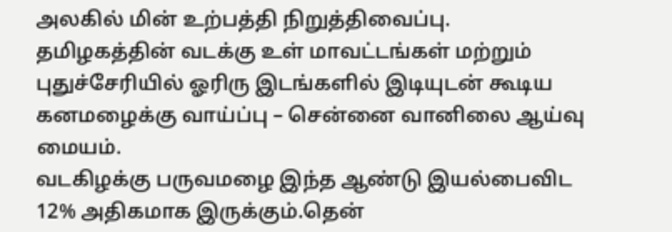அலகில் மின் உற்பத்தி நிறுத்திவைப்பு.
தமிழகத்தின் வடக்கு உள் மாவட்டங்கள் மற்றும் புதுச்சேரியில் ஓரிரு இடங்களில் இடியுடன் கூடிய கனமழைக்கு வாய்ப்பு – சென்னை வானிலை ஆய்வு மையம்.
வடகிழக்கு பருவமழை இந்த ஆண்டு இயல்பைவிட 12% அதிகமாக இருக்கும்.தென்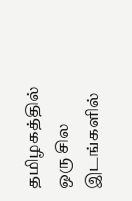தமிழகத்தில் ஒரு சில இடங்களில்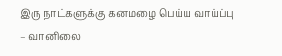இரு நாட்களுக்கு கனமழை பெய்ய வாய்ப்பு – வானிலை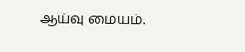ஆய்வு மையம்.